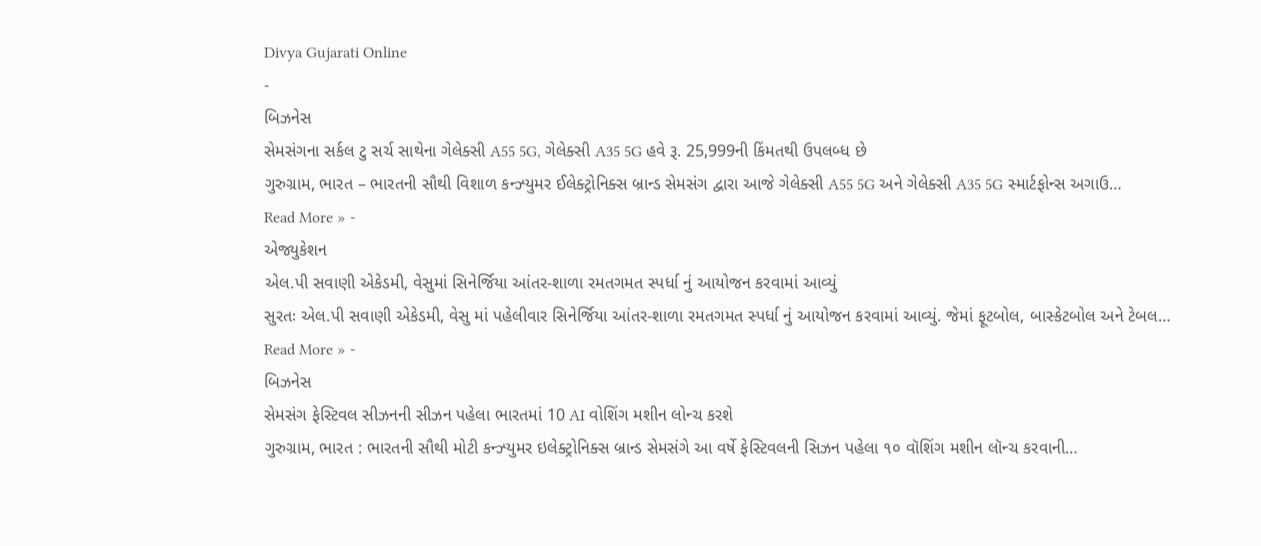Divya Gujarati Online
-
બિઝનેસ
સેમસંગના સર્કલ ટુ સર્ચ સાથેના ગેલેક્સી A55 5G, ગેલેક્સી A35 5G હવે રૂ. 25,999ની કિંમતથી ઉપલબ્ધ છે
ગુરુગ્રામ, ભારત – ભારતની સૌથી વિશાળ કન્ઝ્યુમર ઈલેક્ટ્રોનિક્સ બ્રાન્ડ સેમસંગ દ્વારા આજે ગેલેક્સી A55 5G અને ગેલેક્સી A35 5G સ્માર્ટફોન્સ અગાઉ…
Read More » -
એજ્યુકેશન
એલ.પી સવાણી એકેડમી, વેસુમાં સિનેર્જિયા આંતર-શાળા રમતગમત સ્પર્ધા નું આયોજન કરવામાં આવ્યું
સુરતઃ એલ.પી સવાણી એકેડમી, વેસુ માં પહેલીવાર સિનેર્જિયા આંતર-શાળા રમતગમત સ્પર્ધા નું આયોજન કરવામાં આવ્યું. જેમાં ફૂટબોલ, બાસ્કેટબોલ અને ટેબલ…
Read More » -
બિઝનેસ
સેમસંગ ફેસ્ટિવલ સીઝનની સીઝન પહેલા ભારતમાં 10 AI વોશિંગ મશીન લોન્ચ કરશે
ગુરુગ્રામ, ભારત : ભારતની સૌથી મોટી કન્ઝ્યુમર ઇલેક્ટ્રોનિક્સ બ્રાન્ડ સેમસંગે આ વર્ષે ફેસ્ટિવલની સિઝન પહેલા ૧૦ વૉશિંગ મશીન લૉન્ચ કરવાની…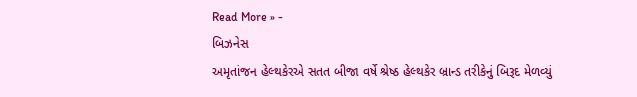Read More » -
બિઝનેસ
અમૃતાંજન હેલ્થકેરએ સતત બીજા વર્ષે શ્રેષ્ઠ હેલ્થકેર બ્રાન્ડ તરીકેનું બિરૂદ મેળવ્યું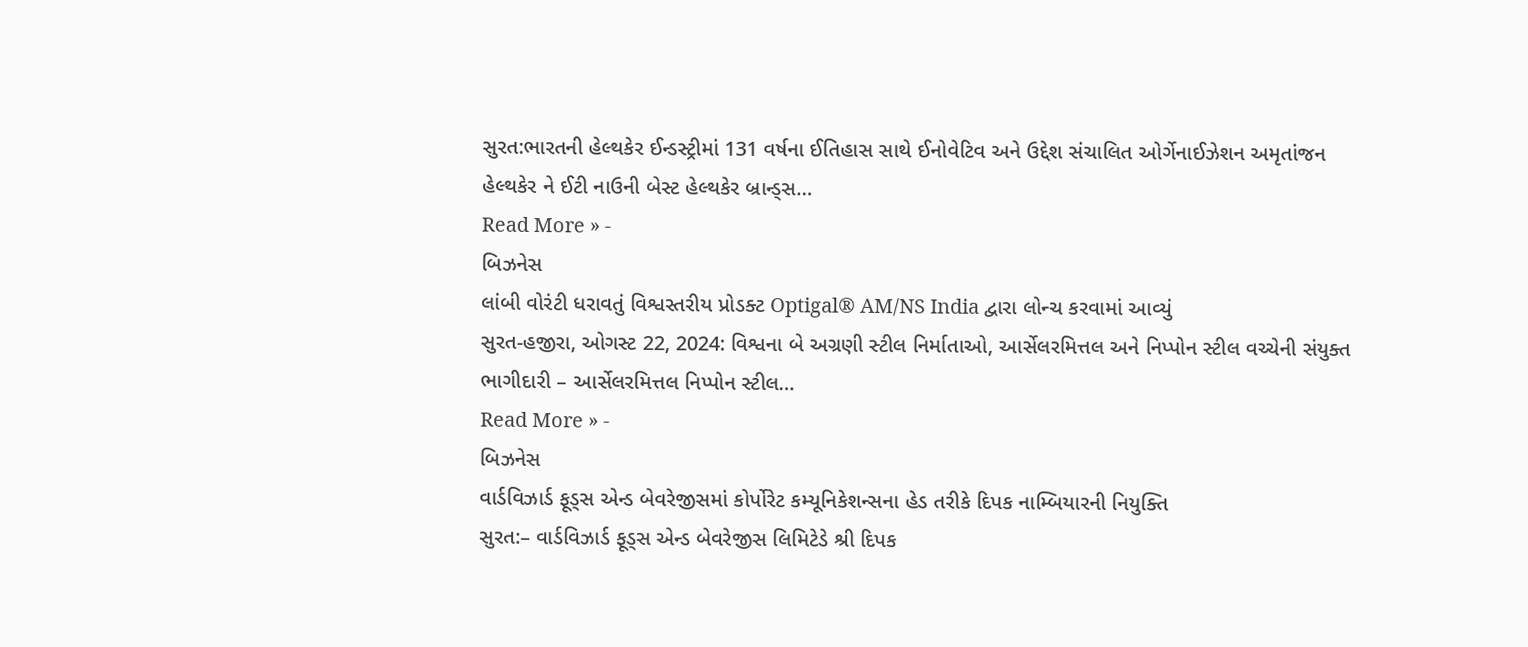સુરત:ભારતની હેલ્થકેર ઈન્ડસ્ટ્રીમાં 131 વર્ષના ઈતિહાસ સાથે ઈનોવેટિવ અને ઉદ્દેશ સંચાલિત ઓર્ગેનાઈઝેશન અમૃતાંજન હેલ્થકેર ને ઈટી નાઉની બેસ્ટ હેલ્થકેર બ્રાન્ડ્સ…
Read More » -
બિઝનેસ
લાંબી વોરંટી ધરાવતું વિશ્વસ્તરીય પ્રોડક્ટ Optigal® AM/NS India દ્વારા લોન્ચ કરવામાં આવ્યું
સુરત-હજીરા, ઓગસ્ટ 22, 2024: વિશ્વના બે અગ્રણી સ્ટીલ નિર્માતાઓ, આર્સેલરમિત્તલ અને નિપ્પોન સ્ટીલ વચ્ચેની સંયુક્ત ભાગીદારી – આર્સેલરમિત્તલ નિપ્પોન સ્ટીલ…
Read More » -
બિઝનેસ
વાર્ડવિઝાર્ડ ફૂડ્સ એન્ડ બેવરેજીસમાં કોર્પોરેટ કમ્યૂનિકેશન્સના હેડ તરીકે દિપક નામ્બિયારની નિયુક્તિ
સુરત:– વાર્ડવિઝાર્ડ ફૂડ્સ એન્ડ બેવરેજીસ લિમિટેડે શ્રી દિપક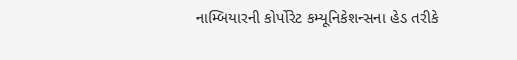નામ્બિયારની કોર્પોરેટ કમ્યૂનિકેશન્સના હેડ તરીકે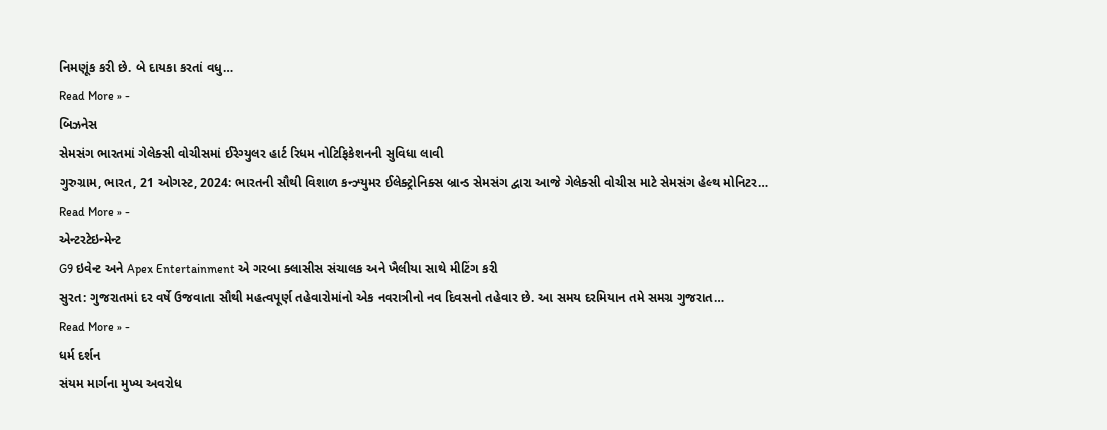નિમણૂંક કરી છે. બે દાયકા કરતાં વધુ…
Read More » -
બિઝનેસ
સેમસંગ ભારતમાં ગેલેક્સી વોચીસમાં ઈરેગ્યુલર હાર્ટ રિધમ નોટિફિકેશનની સુવિધા લાવી
ગુરુગ્રામ, ભારત, 21 ઓગસ્ટ, 2024: ભારતની સૌથી વિશાળ કન્ઝ્યુમર ઈલેક્ટ્રોનિક્સ બ્રાન્ડ સેમસંગ દ્વારા આજે ગેલેક્સી વોચીસ માટે સેમસંગ હેલ્થ મોનિટર…
Read More » -
એન્ટરટેઇન્મેન્ટ
G9 ઇવેન્ટ અને Apex Entertainment એ ગરબા ક્લાસીસ સંચાલક અને ખૈલીયા સાથે મીટિંગ કરી
સુરત: ગુજરાતમાં દર વર્ષે ઉજવાતા સૌથી મહત્વપૂર્ણ તહેવારોમાંનો એક નવરાત્રીનો નવ દિવસનો તહેવાર છે. આ સમય દરમિયાન તમે સમગ્ર ગુજરાત…
Read More » -
ધર્મ દર્શન
સંયમ માર્ગના મુખ્ય અવરોધ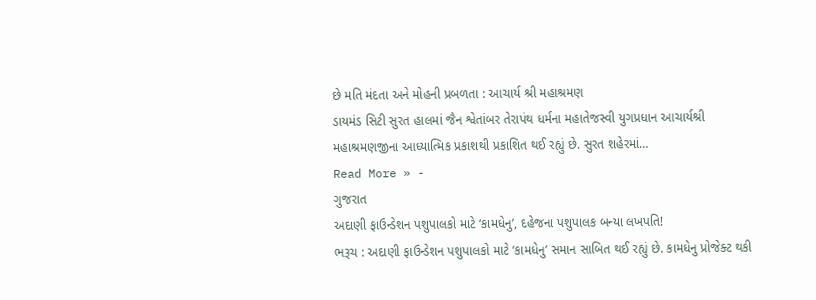છે મતિ મંદતા અને મોહની પ્રબળતા : આચાર્ય શ્રી મહાશ્રમણ
ડાયમંડ સિટી સુરત હાલમાં જૈન શ્વેતાંબર તેરાપંથ ધર્મના મહાતેજસ્વી યુગપ્રધાન આચાર્યશ્રી મહાશ્રમણજીના આધ્યાત્મિક પ્રકાશથી પ્રકાશિત થઈ રહ્યું છે. સુરત શહેરમાં…
Read More » -
ગુજરાત
અદાણી ફાઉન્ડેશન પશુપાલકો માટે ‘કામધેનુ’, દહેજના પશુપાલક બન્યા લખપતિ!
ભરૂચ : અદાણી ફાઉન્ડેશન પશુપાલકો માટે ‘કામધેનુ’ સમાન સાબિત થઈ રહ્યું છે. કામધેનુ પ્રોજેક્ટ થકી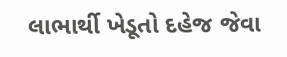લાભાર્થી ખેડૂતો દહેજ જેવા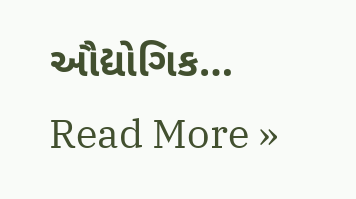ઔદ્યોગિક…
Read More »